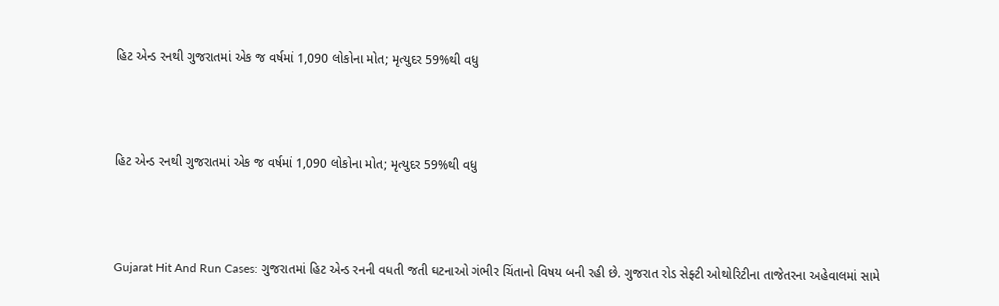હિટ એન્ડ રનથી ગુજરાતમાં એક જ વર્ષમાં 1,090 લોકોના મોત; મૃત્યુદર 59%થી વધુ



હિટ એન્ડ રનથી ગુજરાતમાં એક જ વર્ષમાં 1,090 લોકોના મોત; મૃત્યુદર 59%થી વધુ



Gujarat Hit And Run Cases: ગુજરાતમાં હિટ એન્ડ રનની વધતી જતી ઘટનાઓ ગંભીર ચિંતાનો વિષય બની રહી છે. ગુજરાત રોડ સેફ્ટી ઓથોરિટીના તાજેતરના અહેવાલમાં સામે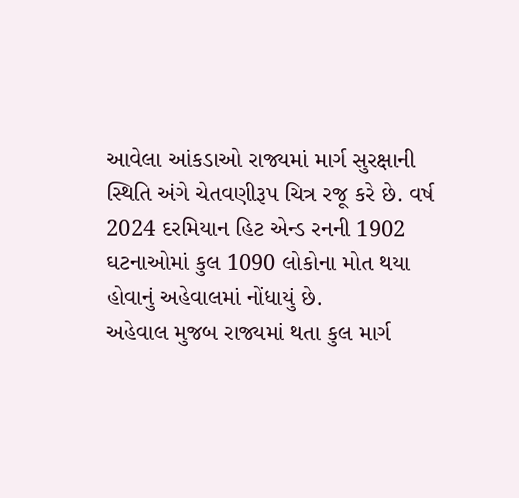આવેલા આંકડાઓ રાજ્યમાં માર્ગ સુરક્ષાની સ્થિતિ અંગે ચેતવણીરૂપ ચિત્ર રજૂ કરે છે. વર્ષ 2024 દરમિયાન હિટ એન્ડ રનની 1902 ઘટનાઓમાં કુલ 1090 લોકોના મોત થયા હોવાનું અહેવાલમાં નોંધાયું છે.
અહેવાલ મુજબ રાજ્યમાં થતા કુલ માર્ગ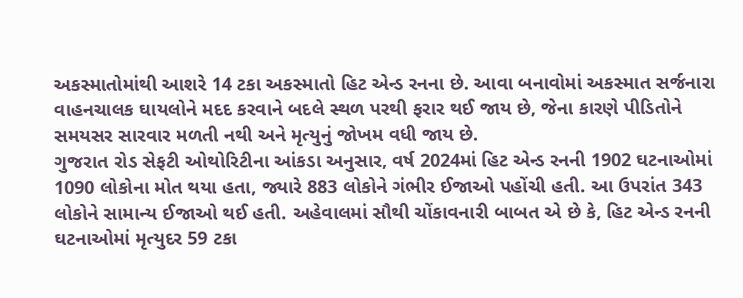અકસ્માતોમાંથી આશરે 14 ટકા અકસ્માતો હિટ એન્ડ રનના છે. આવા બનાવોમાં અકસ્માત સર્જનારા વાહનચાલક ઘાયલોને મદદ કરવાને બદલે સ્થળ પરથી ફરાર થઈ જાય છે, જેના કારણે પીડિતોને સમયસર સારવાર મળતી નથી અને મૃત્યુનું જોખમ વધી જાય છે.
ગુજરાત રોડ સેફટી ઓથોરિટીના આંકડા અનુસાર, વર્ષ 2024માં હિટ એન્ડ રનની 1902 ઘટનાઓમાં 1090 લોકોના મોત થયા હતા, જ્યારે 883 લોકોને ગંભીર ઈજાઓ પહોંચી હતી. આ ઉપરાંત 343 લોકોને સામાન્ય ઈજાઓ થઈ હતી. અહેવાલમાં સૌથી ચોંકાવનારી બાબત એ છે કે, હિટ એન્ડ રનની ઘટનાઓમાં મૃત્યુદર 59 ટકા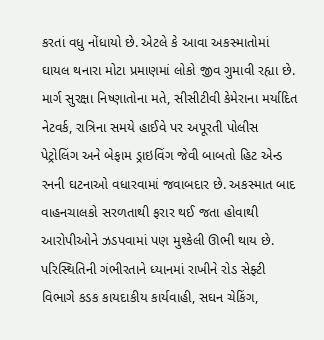કરતાં વધુ નોંધાયો છે. એટલે કે આવા અકસ્માતોમાં ઘાયલ થનારા મોટા પ્રમાણમાં લોકો જીવ ગુમાવી રહ્યા છે.
માર્ગ સુરક્ષા નિષ્ણાતોના મતે, સીસીટીવી કેમેરાના મર્યાદિત નેટવર્ક, રાત્રિના સમયે હાઈવે પર અપૂરતી પોલીસ પેટ્રોલિંગ અને બેફામ ડ્રાઇવિંગ જેવી બાબતો હિટ એન્ડ રનની ઘટનાઓ વધારવામાં જવાબદાર છે. અકસ્માત બાદ વાહનચાલકો સરળતાથી ફરાર થઈ જતા હોવાથી આરોપીઓને ઝડપવામાં પણ મુશ્કેલી ઊભી થાય છે. પરિસ્થિતિની ગંભીરતાને ધ્યાનમાં રાખીને રોડ સેફ્ટી વિભાગે કડક કાયદાકીય કાર્યવાહી, સઘન ચેકિંગ,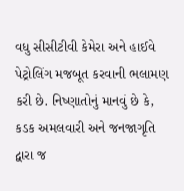વધુ સીસીટીવી કેમેરા અને હાઈવે પેટ્રોલિંગ મજબૂત કરવાની ભલામણ કરી છે. નિષ્ણાતોનું માનવું છે કે, કડક અમલવારી અને જનજાગૃતિ દ્વારા જ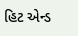હિટ એન્ડ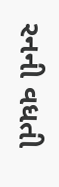રનની વધતી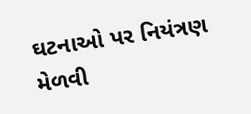ઘટનાઓ પર નિયંત્રણ મેળવી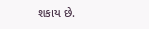શકાય છે.